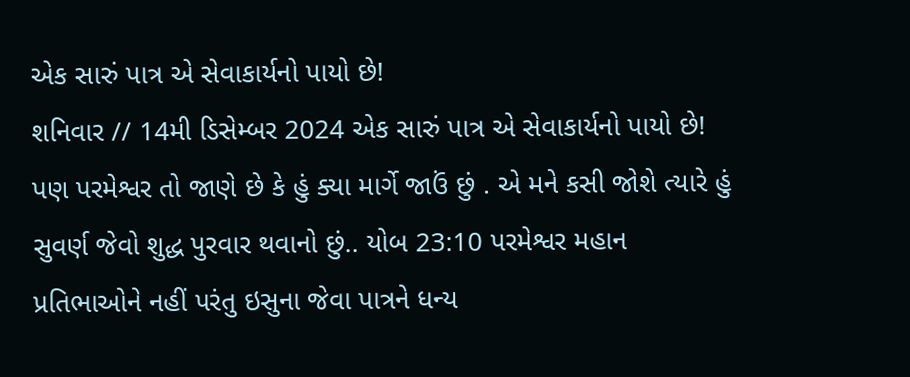એક સારું પાત્ર એ સેવાકાર્યનો પાયો છે!
શનિવાર // 14મી ડિસેમ્બર 2024 એક સારું પાત્ર એ સેવાકાર્યનો પાયો છે! પણ પરમેશ્વર તો જાણે છે કે હું ક્યા માર્ગે જાઉં છું . એ મને કસી જોશે ત્યારે હું સુવર્ણ જેવો શુદ્ધ પુરવાર થવાનો છું.. યોબ 23:10 પરમેશ્વર મહાન પ્રતિભાઓને નહીં પરંતુ ઇસુના જેવા પાત્રને ધન્ય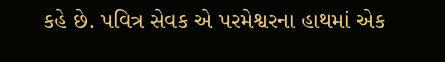કહે છે. પવિત્ર સેવક એ પરમેશ્વરના હાથમાં એક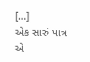[…]
એક સારું પાત્ર એ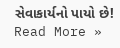સેવાકાર્યનો પાયો છે! Read More »